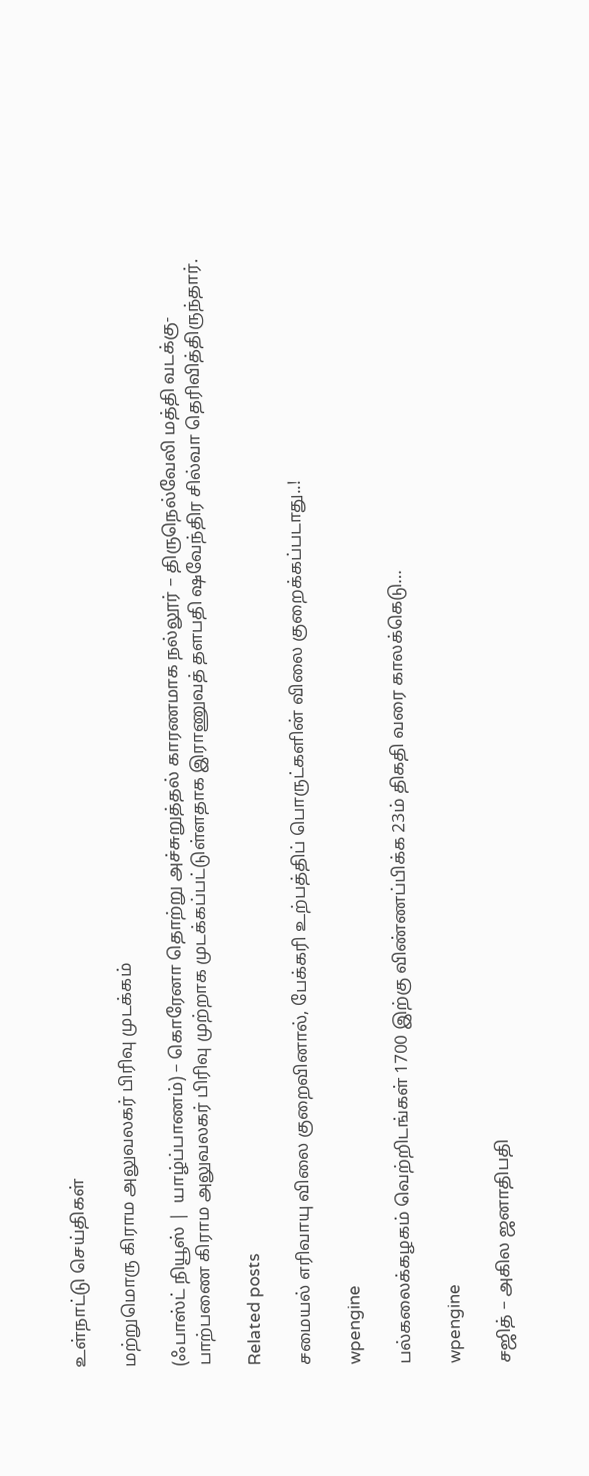உள்நாட்டு செய்திகள்

மற்றுமொரு கிராம அலுவலகர் பிரிவு முடக்கம்

(ஃபாஸ்ட் நியூஸ் |  யாழ்ப்பாணம்) – கொரேனா தொற்று அச்சுறுத்தல் காரணமாக நல்லூர் – திருநெல்வேலி மத்தி வடக்கு- பாற்பணை கிராம அலுவலகர் பிரிவு முற்றாக முடக்கப்பட்டுள்ளதாக இராணுவத் தளபதி ஷவேந்திர சில்வா தெரிவித்திருந்தார்.

Related posts

சமையல் எரிவாயு விலை குறைவினால், பேக்கரி உற்பத்திப் பொருட்களின் விலை குறைக்கப்படாது..!

wpengine

பல்கலைக்கழகம் வெற்றிடங்கள் 1700 இற்கு விண்ணப்பிக்க 23ம் திகதி வரை காலக்கெடு…

wpengine

சஜித் – அகில ஜனாதிபதி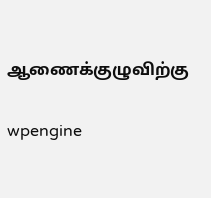ஆணைக்குழுவிற்கு

wpengine